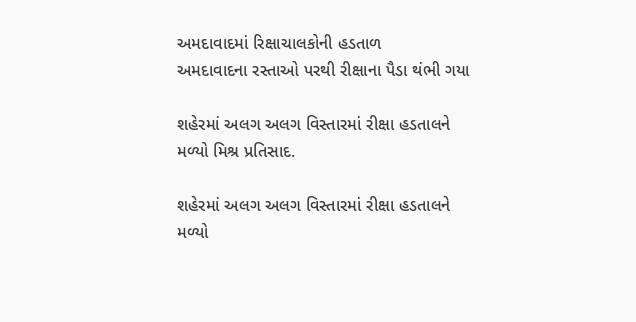અમદાવાદમાં રિક્ષાચાલકોની હડતાળ
અમદાવાદના રસ્તાઓ પરથી રીક્ષાના પૈડા થંભી ગયા

શહેરમાં અલગ અલગ વિસ્તારમાં રીક્ષા હડતાલને મળ્યો મિશ્ર પ્રતિસાદ.

શહેરમાં અલગ અલગ વિસ્તારમાં રીક્ષા હડતાલને મળ્યો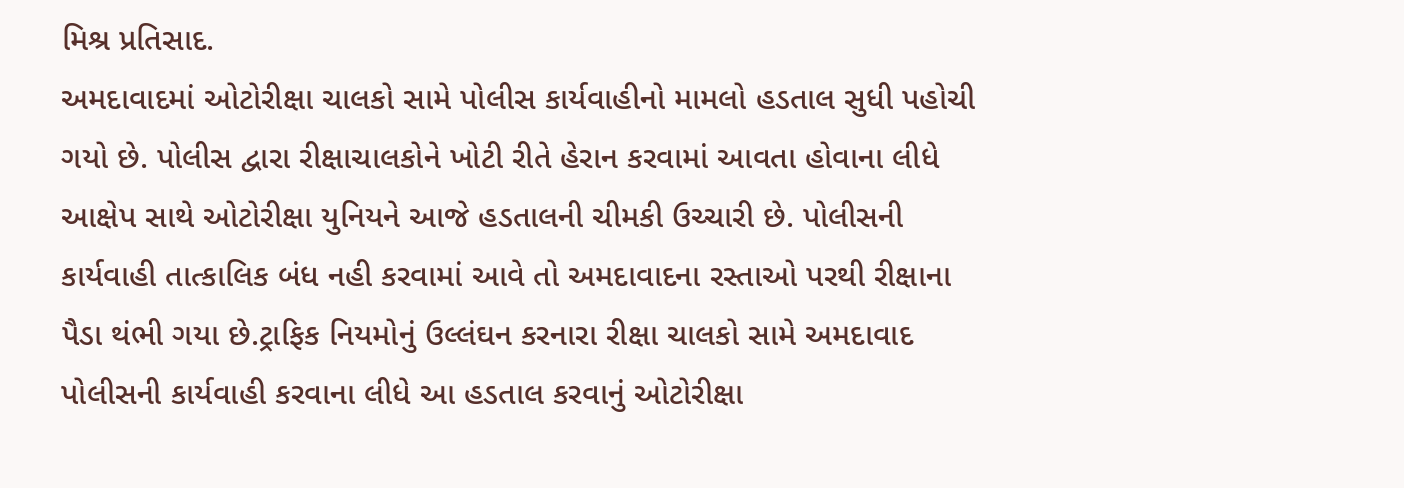મિશ્ર પ્રતિસાદ.
અમદાવાદમાં ઓટોરીક્ષા ચાલકો સામે પોલીસ કાર્યવાહીનો મામલો હડતાલ સુધી પહોચી ગયો છે. પોલીસ દ્વારા રીક્ષાચાલકોને ખોટી રીતે હેરાન કરવામાં આવતા હોવાના લીધે આક્ષેપ સાથે ઓટોરીક્ષા યુનિયને આજે હડતાલની ચીમકી ઉચ્ચારી છે. પોલીસની કાર્યવાહી તાત્કાલિક બંધ નહી કરવામાં આવે તો અમદાવાદના રસ્તાઓ પરથી રીક્ષાના પૈડા થંભી ગયા છે.ટ્રાફિક નિયમોનું ઉલ્લંઘન કરનારા રીક્ષા ચાલકો સામે અમદાવાદ પોલીસની કાર્યવાહી કરવાના લીધે આ હડતાલ કરવાનું ઓટોરીક્ષા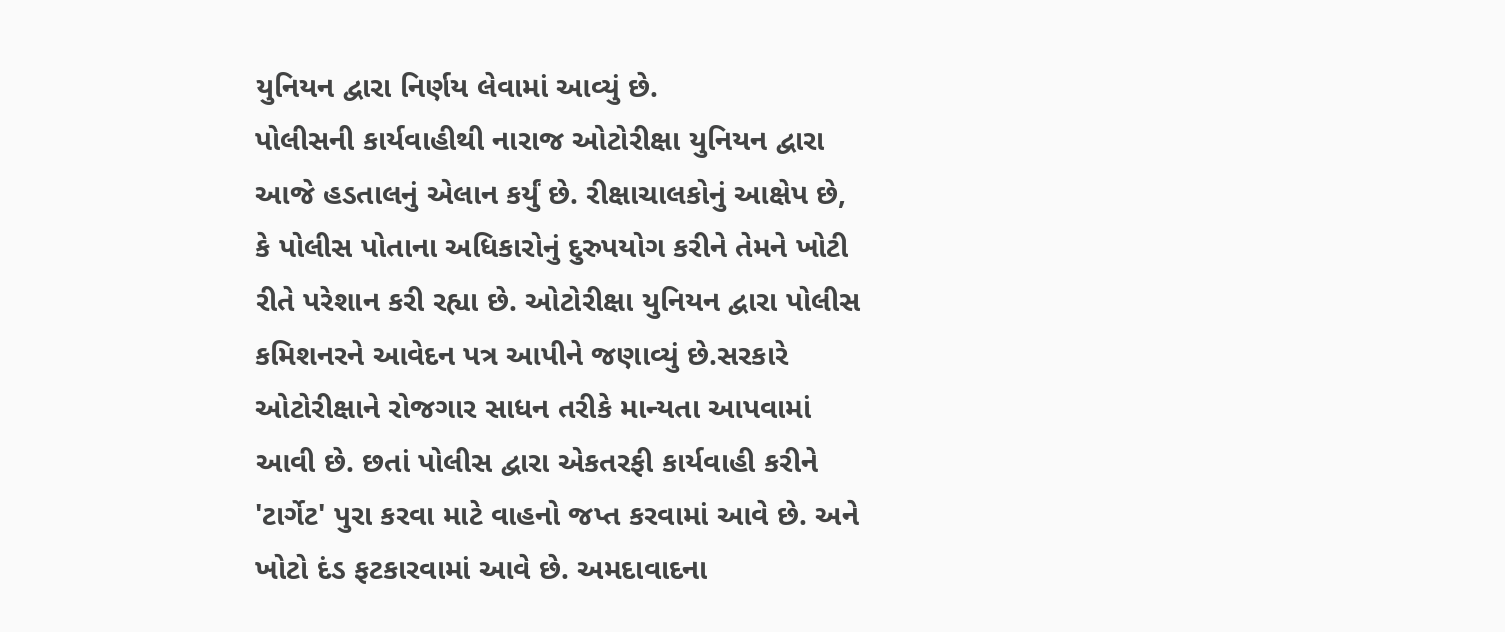યુનિયન દ્વારા નિર્ણય લેવામાં આવ્યું છે.
પોલીસની કાર્યવાહીથી નારાજ ઓટોરીક્ષા યુનિયન દ્વારા આજે હડતાલનું એલાન કર્યું છે. રીક્ષાચાલકોનું આક્ષેપ છે, કે પોલીસ પોતાના અધિકારોનું દુરુપયોગ કરીને તેમને ખોટી રીતે પરેશાન કરી રહ્યા છે. ઓટોરીક્ષા યુનિયન દ્વારા પોલીસ કમિશનરને આવેદન પત્ર આપીને જણાવ્યું છે.સરકારે ઓટોરીક્ષાને રોજગાર સાધન તરીકે માન્યતા આપવામાં આવી છે. છતાં પોલીસ દ્વારા એકતરફી કાર્યવાહી કરીને 'ટાર્ગેટ' પુરા કરવા માટે વાહનો જપ્ત કરવામાં આવે છે. અને ખોટો દંડ ફટકારવામાં આવે છે. અમદાવાદના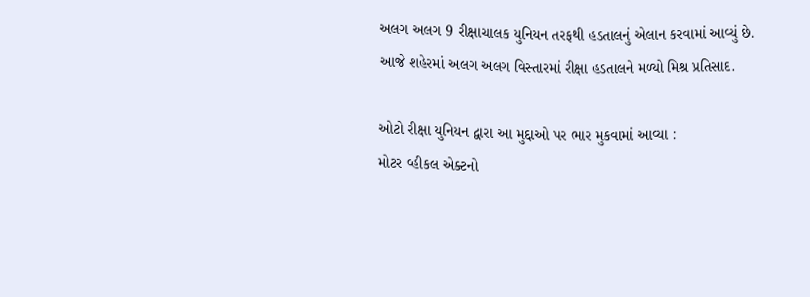અલગ અલગ 9 રીક્ષાચાલક યુનિયન તરફથી હડતાલનું એલાન કરવામાં આવ્યું છે. આજે શહેરમાં અલગ અલગ વિસ્તારમાં રીક્ષા હડતાલને મળ્યો મિશ્ર પ્રતિસાદ.

ઓટો રીક્ષા યુનિયન દ્વારા આ મુદ્દાઓ પર ભાર મુકવામાં આવ્યા :
મોટર વ્હીકલ એક્ટનો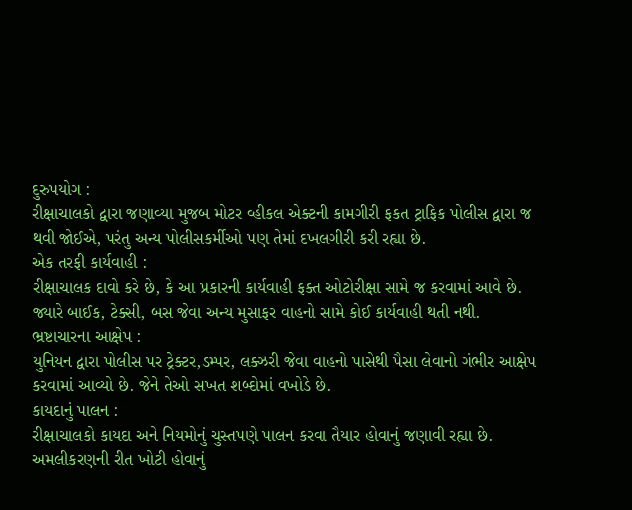દુરુપયોગ :
રીક્ષાચાલકો દ્વારા જણાવ્યા મુજબ મોટર વ્હીકલ એક્ટની કામગીરી ફકત ટ્રાફિક પોલીસ દ્વારા જ થવી જોઈએ, પરંતુ અન્ય પોલીસકર્મીઓ પણ તેમાં દખલગીરી કરી રહ્યા છે.
એક તરફી કાર્યવાહી :
રીક્ષાચાલક દાવો કરે છે, કે આ પ્રકારની કાર્યવાહી ફક્ત ઓટોરીક્ષા સામે જ કરવામાં આવે છે. જ્યારે બાઈક, ટેક્સી, બસ જેવા અન્ય મુસાફર વાહનો સામે કોઈ કાર્યવાહી થતી નથી.
ભ્રષ્ટાચારના આક્ષેપ :
યુનિયન દ્વારા પોલીસ પર ટ્રેક્ટર,ડમ્પર, લક્ઝરી જેવા વાહનો પાસેથી પૈસા લેવાનો ગંભીર આક્ષેપ કરવામાં આવ્યો છે. જેને તેઓ સખત શબ્દોમાં વખોડે છે.
કાયદાનું પાલન :
રીક્ષાચાલકો કાયદા અને નિયમોનું ચુસ્તપણે પાલન કરવા તૈયાર હોવાનું જણાવી રહ્યા છે. અમલીકરણની રીત ખોટી હોવાનું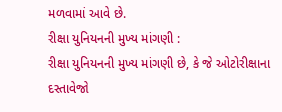મળવામાં આવે છે.
રીક્ષા યુનિયનની મુખ્ય માંગણી :
રીક્ષા યુનિયનની મુખ્ય માંગણી છે, કે જે ઓટોરીક્ષાના દસ્તાવેજો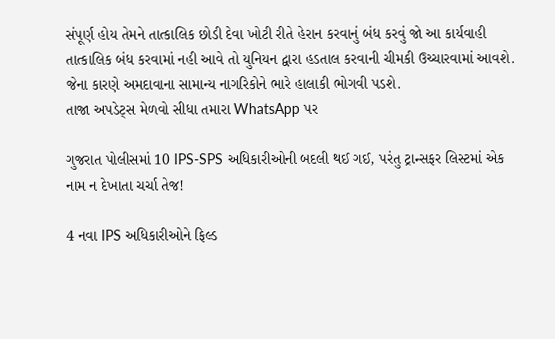સંપૂર્ણ હોય તેમને તાત્કાલિક છોડી દેવા ખોટી રીતે હેરાન કરવાનું બંધ કરવું જો આ કાર્યવાહી તાત્કાલિક બંધ કરવામાં નહી આવે તો યુનિયન દ્વારા હડતાલ કરવાની ચીમકી ઉચ્ચારવામાં આવશે. જેના કારણે અમદાવાના સામાન્ય નાગરિકોને ભારે હાલાકી ભોગવી પડશે.
તાજા અપડેટ્સ મેળવો સીધા તમારા WhatsApp પર

ગુજરાત પોલીસમાં 10 IPS-SPS અધિકારીઓની બદલી થઈ ગઈ, પરંતુ ટ્રાન્સફર લિસ્ટમાં એક નામ ન દેખાતા ચર્ચા તેજ!

4 નવા IPS અધિકારીઓને ફિલ્ડ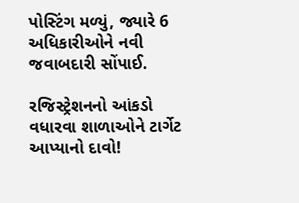પોસ્ટિંગ મળ્યું, જ્યારે 6 અધિકારીઓને નવી જવાબદારી સોંપાઈ.

રજિસ્ટ્રેશનનો આંકડો વધારવા શાળાઓને ટાર્ગેટ આપ્યાનો દાવો!